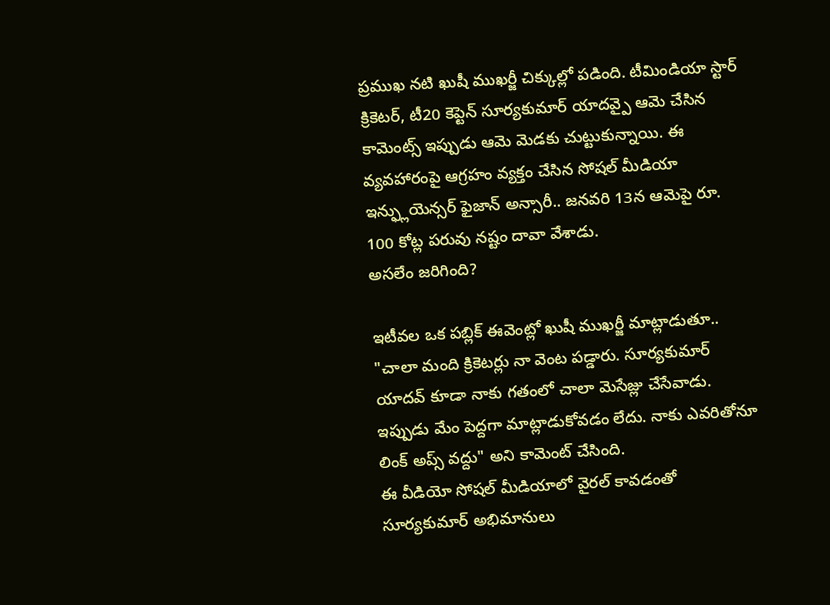ప్రముఖ నటి ఖుషీ ముఖర్జీ చిక్కుల్లో పడింది. టీమిండియా స్టార్ క్రికెటర్, టీ20 కెప్టెన్ సూర్యకుమార్ యాదవ్పై ఆమె చేసిన కామెంట్స్ ఇప్పుడు ఆమె మెడకు చుట్టుకున్నాయి. ఈ వ్యవహారంపై ఆగ్రహం వ్యక్తం చేసిన సోషల్ మీడియా ఇన్ఫ్లుయెన్సర్ ఫైజాన్ అన్సారీ.. జనవరి 13న ఆమెపై రూ. 100 కోట్ల పరువు నష్టం దావా వేశాడు.
అసలేం జరిగింది?

ఇటీవల ఒక పబ్లిక్ ఈవెంట్లో ఖుషీ ముఖర్జీ మాట్లాడుతూ.. "చాలా మంది క్రికెటర్లు నా వెంట పడ్డారు. సూర్యకుమార్ యాదవ్ కూడా నాకు గతంలో చాలా మెసేజ్లు చేసేవాడు. ఇప్పుడు మేం పెద్దగా మాట్లాడుకోవడం లేదు. నాకు ఎవరితోనూ లింక్ అప్స్ వద్దు" అని కామెంట్ చేసింది.
ఈ వీడియో సోషల్ మీడియాలో వైరల్ కావడంతో సూర్యకుమార్ అభిమానులు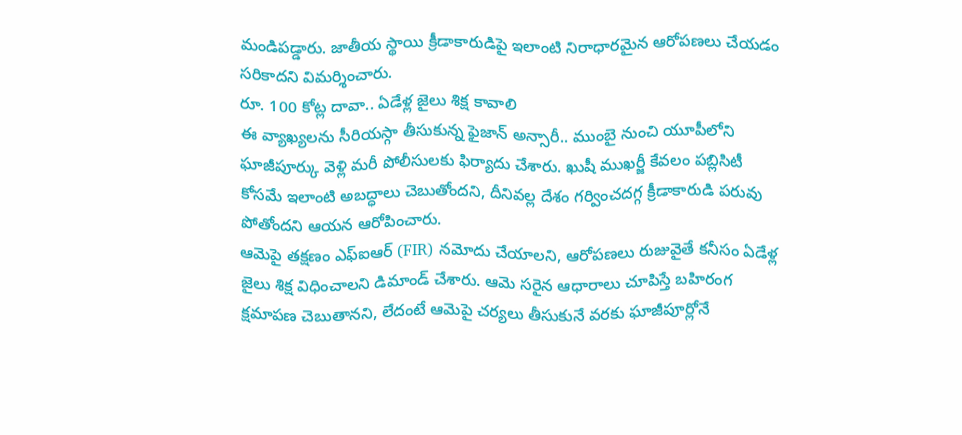మండిపడ్డారు. జాతీయ స్థాయి క్రీడాకారుడిపై ఇలాంటి నిరాధారమైన ఆరోపణలు చేయడం సరికాదని విమర్శించారు.
రూ. 100 కోట్ల దావా.. ఏడేళ్ల జైలు శిక్ష కావాలి
ఈ వ్యాఖ్యలను సీరియస్గా తీసుకున్న ఫైజాన్ అన్సారీ.. ముంబై నుంచి యూపీలోని ఘాజీపూర్కు వెళ్లి మరీ పోలీసులకు ఫిర్యాదు చేశారు. ఖుషీ ముఖర్జీ కేవలం పబ్లిసిటీ కోసమే ఇలాంటి అబద్ధాలు చెబుతోందని, దీనివల్ల దేశం గర్వించదగ్గ క్రీడాకారుడి పరువు పోతోందని ఆయన ఆరోపించారు.
ఆమెపై తక్షణం ఎఫ్ఐఆర్ (FIR) నమోదు చేయాలని, ఆరోపణలు రుజువైతే కనీసం ఏడేళ్ల జైలు శిక్ష విధించాలని డిమాండ్ చేశారు. ఆమె సరైన ఆధారాలు చూపిస్తే బహిరంగ క్షమాపణ చెబుతానని, లేదంటే ఆమెపై చర్యలు తీసుకునే వరకు ఘాజీపూర్లోనే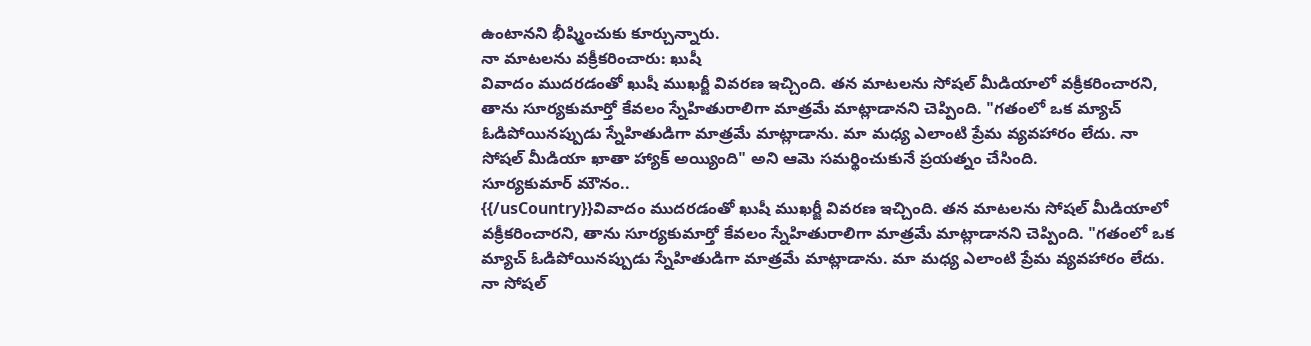ఉంటానని భీష్మించుకు కూర్చున్నారు.
నా మాటలను వక్రీకరించారు: ఖుషీ
వివాదం ముదరడంతో ఖుషీ ముఖర్జీ వివరణ ఇచ్చింది. తన మాటలను సోషల్ మీడియాలో వక్రీకరించారని, తాను సూర్యకుమార్తో కేవలం స్నేహితురాలిగా మాత్రమే మాట్లాడానని చెప్పింది. "గతంలో ఒక మ్యాచ్ ఓడిపోయినప్పుడు స్నేహితుడిగా మాత్రమే మాట్లాడాను. మా మధ్య ఎలాంటి ప్రేమ వ్యవహారం లేదు. నా సోషల్ మీడియా ఖాతా హ్యాక్ అయ్యింది" అని ఆమె సమర్థించుకునే ప్రయత్నం చేసింది.
సూర్యకుమార్ మౌనం..
{{/usCountry}}వివాదం ముదరడంతో ఖుషీ ముఖర్జీ వివరణ ఇచ్చింది. తన మాటలను సోషల్ మీడియాలో వక్రీకరించారని, తాను సూర్యకుమార్తో కేవలం స్నేహితురాలిగా మాత్రమే మాట్లాడానని చెప్పింది. "గతంలో ఒక మ్యాచ్ ఓడిపోయినప్పుడు స్నేహితుడిగా మాత్రమే మాట్లాడాను. మా మధ్య ఎలాంటి ప్రేమ వ్యవహారం లేదు. నా సోషల్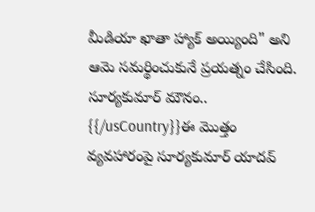మీడియా ఖాతా హ్యాక్ అయ్యింది" అని ఆమె సమర్థించుకునే ప్రయత్నం చేసింది.
సూర్యకుమార్ మౌనం..
{{/usCountry}}ఈ మొత్తం వ్యవహారంపై సూర్యకుమార్ యాదవ్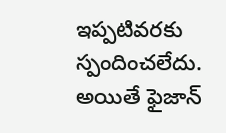ఇప్పటివరకు స్పందించలేదు. అయితే ఫైజాన్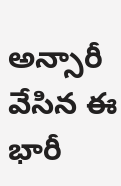అన్సారీ వేసిన ఈ భారీ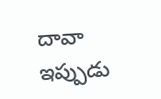దావా ఇప్పుడు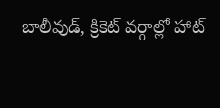బాలీవుడ్, క్రికెట్ వర్గాల్లో హాట్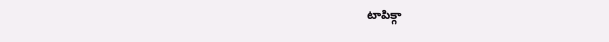టాపిక్గా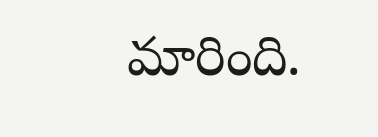మారింది.